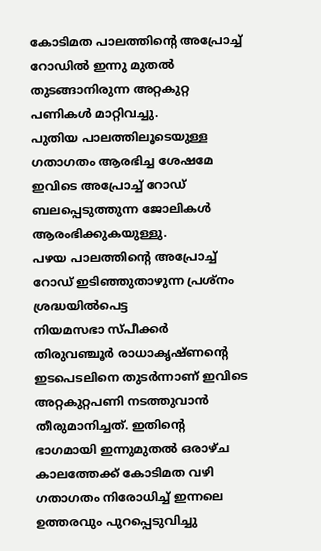കോടിമത പാലത്തിൻ്റെ അപ്രോച്ച് റോഡിൽ ഇന്നു മുതൽ തുടങ്ങാനിരുന്ന അറ്റകുറ്റ പണികൾ മാറ്റിവച്ചു.
പുതിയ പാലത്തിലൂടെയുള്ള ഗതാഗതം ആരഭിച്ച ശേഷമേ ഇവിടെ അപ്രോച്ച് റോഡ് ബലപ്പെടുത്തുന്ന ജോലികൾ ആരംഭിക്കുകയുള്ളു.
പഴയ പാലത്തിൻ്റെ അപ്രോച്ച് റോഡ് ഇടിഞ്ഞുതാഴുന്ന പ്രശ്നം ശ്രദ്ധയിൽപെട്ട
നിയമസഭാ സ്പീക്കർ തിരുവഞ്ചൂർ രാധാകൃഷ്ണന്റെ ഇടപെടലിനെ തുടർന്നാണ് ഇവിടെ അറ്റകുറ്റപണി നടത്തുവാൻ തീരുമാനിച്ചത്. ഇതിൻ്റെ ഭാഗമായി ഇന്നുമുതൽ ഒരാഴ്ച കാലത്തേക്ക് കോടിമത വഴി ഗതാഗതം നിരോധിച്ച് ഇന്നലെ ഉത്തരവും പുറപ്പെടുവിച്ചു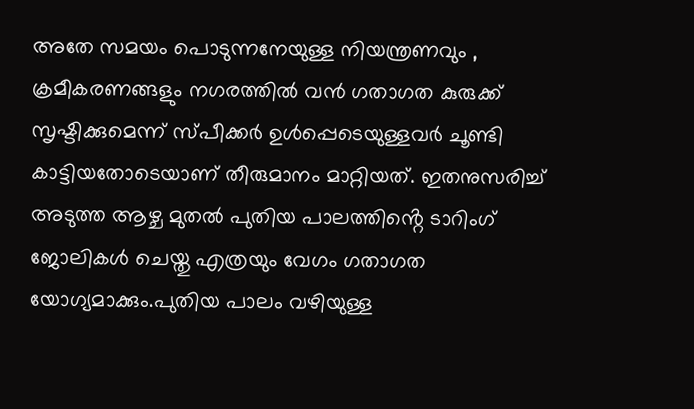അതേ സമയം പൊടുന്നനേയുള്ള നിയന്ത്രണവും , ക്രമീകരണങ്ങളും നഗരത്തിൽ വൻ ഗതാഗത കുരുക്ക് സൃഷ്ടിക്കുമെന്ന് സ്പീക്കർ ഉൾപ്പെടെയുള്ളവർ ചൂണ്ടി കാട്ടിയതോടെയാണ് തീരുമാനം മാറ്റിയത്. ഇതനുസരിച്ച് അടുത്ത ആഴ്ച മുതൽ പുതിയ പാലത്തിൻ്റെ ടാറിംഗ് ജോലികൾ ചെയ്തു എത്രയും വേഗം ഗതാഗത യോഗ്യമാക്കും.പുതിയ പാലം വഴിയുള്ള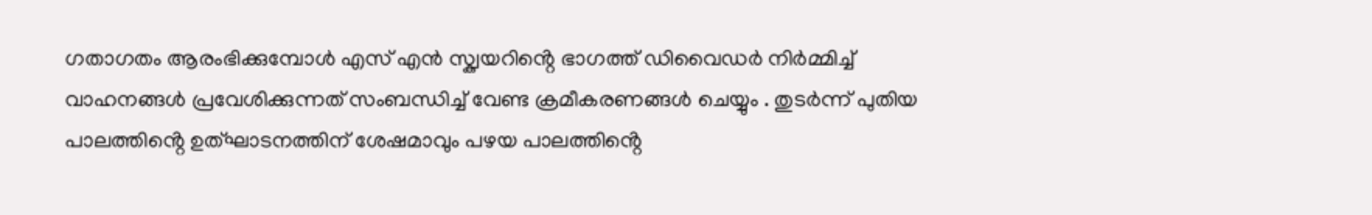ഗതാഗതം ആരംഭിക്കുമ്പോൾ എസ് എൻ സ്ക്വയറിൻ്റെ ഭാഗത്ത് ഡിവൈഡർ നിർമ്മിച്ച് വാഹനങ്ങൾ പ്രവേശിക്കുന്നത് സംബന്ധിച്ച് വേണ്ട ക്രമീകരണങ്ങൾ ചെയ്യും . തുടർന്ന് പുതിയ പാലത്തിൻ്റെ ഉത്ഘാടനത്തിന് ശേഷമാവും പഴയ പാലത്തിൻ്റെ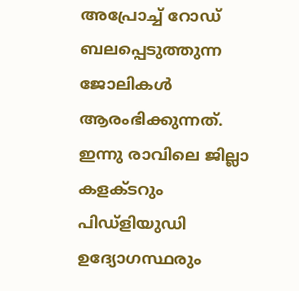അപ്രോച്ച് റോഡ് ബലപ്പെടുത്തുന്ന ജോലികൾ ആരംഭിക്കുന്നത്.
ഇന്നു രാവിലെ ജില്ലാ കളക്ടറും പിഡ്ളിയുഡി ഉദ്യോഗസ്ഥരും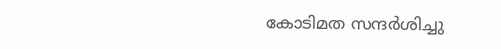കോടിമത സന്ദർശിച്ചു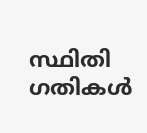സ്ഥിതി ഗതികൾ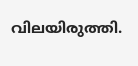വിലയിരുത്തി.